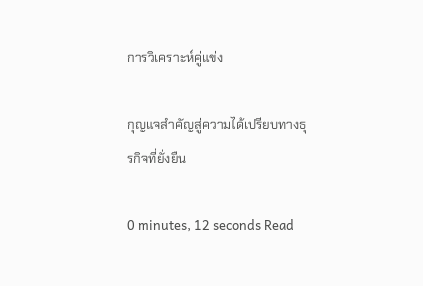การวิเคราะห์คู่แข่ง

กุญแจสำคัญสู่ความได้เปรียบทางธุรกิจที่ยั่งยืน

0 minutes, 12 seconds Read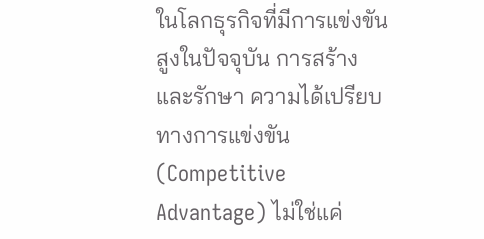ในโลกธุรกิจที่มีการแข่งขันสูงในปัจจุบัน การสร้างและรักษา ความได้เปรียบทางการแข่งขัน (Competitive Advantage) ไม่ใช่แค่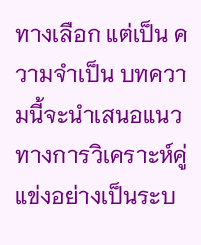ทางเลือก แต่เป็น ความจำเป็น บทความนี้จะนำเสนอแนวทางการวิเคราะห์คู่แข่งอย่างเป็นระบ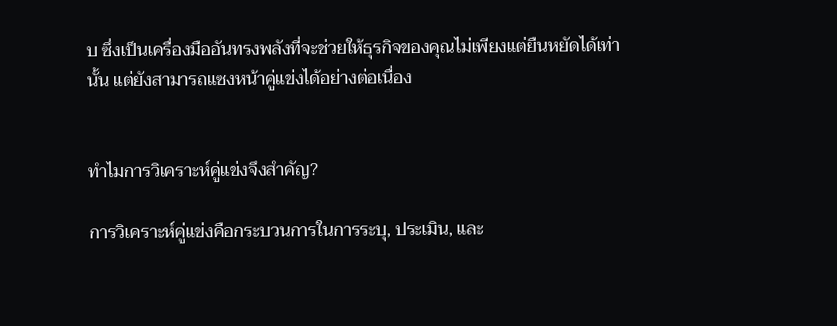บ ซึ่งเป็นเครื่องมืออันทรงพลังที่จะช่วยให้ธุรกิจของคุณไม่เพียงแต่ยืนหยัดได้เท่านั้น แต่ยังสามารถแซงหน้าคู่แข่งได้อย่างต่อเนื่อง


ทำไมการวิเคราะห์คู่แข่งจึงสำคัญ?

การวิเคราะห์คู่แข่งคือกระบวนการในการระบุ, ประเมิน, และ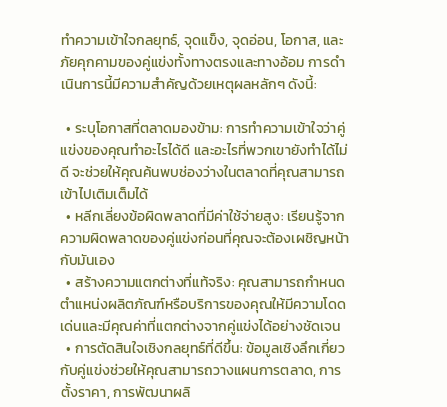ทำความเข้าใจกลยุทธ์, จุดแข็ง, จุดอ่อน, โอกาส, และภัยคุกคามของคู่แข่งทั้งทางตรงและทางอ้อม การดำเนินการนี้มีความสำคัญด้วยเหตุผลหลักๆ ดังนี้:

  • ระบุโอกาสที่ตลาดมองข้าม: การทำความเข้าใจว่าคู่แข่งของคุณทำอะไรได้ดี และอะไรที่พวกเขายังทำได้ไม่ดี จะช่วยให้คุณค้นพบช่องว่างในตลาดที่คุณสามารถเข้าไปเติมเต็มได้
  • หลีกเลี่ยงข้อผิดพลาดที่มีค่าใช้จ่ายสูง: เรียนรู้จากความผิดพลาดของคู่แข่งก่อนที่คุณจะต้องเผชิญหน้ากับมันเอง
  • สร้างความแตกต่างที่แท้จริง: คุณสามารถกำหนดตำแหน่งผลิตภัณฑ์หรือบริการของคุณให้มีความโดดเด่นและมีคุณค่าที่แตกต่างจากคู่แข่งได้อย่างชัดเจน
  • การตัดสินใจเชิงกลยุทธ์ที่ดีขึ้น: ข้อมูลเชิงลึกเกี่ยวกับคู่แข่งช่วยให้คุณสามารถวางแผนการตลาด, การตั้งราคา, การพัฒนาผลิ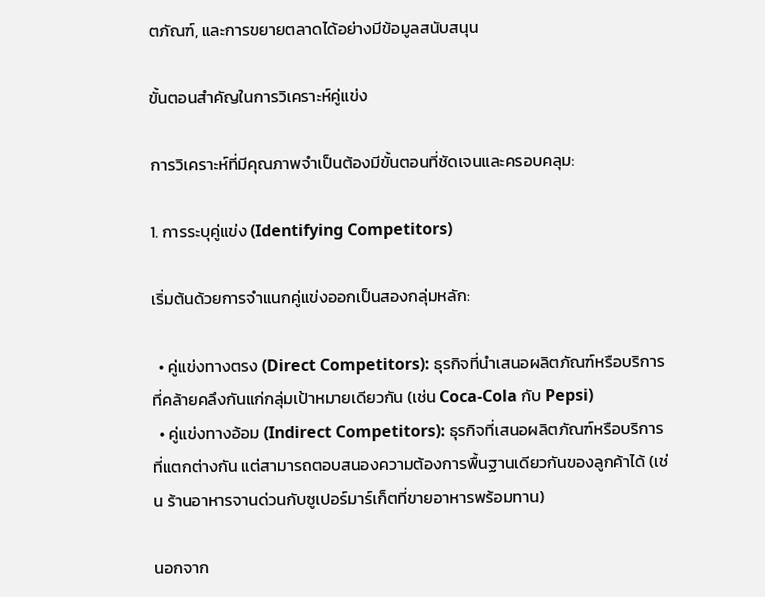ตภัณฑ์, และการขยายตลาดได้อย่างมีข้อมูลสนับสนุน

ขั้นตอนสำคัญในการวิเคราะห์คู่แข่ง

การวิเคราะห์ที่มีคุณภาพจำเป็นต้องมีขั้นตอนที่ชัดเจนและครอบคลุม:

1. การระบุคู่แข่ง (Identifying Competitors)

เริ่มต้นด้วยการจำแนกคู่แข่งออกเป็นสองกลุ่มหลัก:

  • คู่แข่งทางตรง (Direct Competitors): ธุรกิจที่นำเสนอผลิตภัณฑ์หรือบริการที่คล้ายคลึงกันแก่กลุ่มเป้าหมายเดียวกัน (เช่น Coca-Cola กับ Pepsi)
  • คู่แข่งทางอ้อม (Indirect Competitors): ธุรกิจที่เสนอผลิตภัณฑ์หรือบริการที่แตกต่างกัน แต่สามารถตอบสนองความต้องการพื้นฐานเดียวกันของลูกค้าได้ (เช่น ร้านอาหารจานด่วนกับซูเปอร์มาร์เก็ตที่ขายอาหารพร้อมทาน)

นอกจาก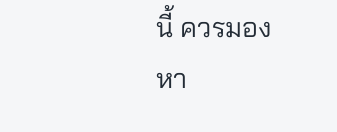นี้ ควรมองหา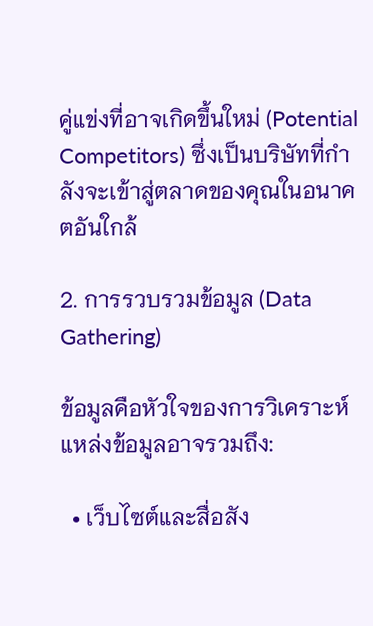คู่แข่งที่อาจเกิดขึ้นใหม่ (Potential Competitors) ซึ่งเป็นบริษัทที่กำลังจะเข้าสู่ตลาดของคุณในอนาคตอันใกล้

2. การรวบรวมข้อมูล (Data Gathering)

ข้อมูลคือหัวใจของการวิเคราะห์ แหล่งข้อมูลอาจรวมถึง:

  • เว็บไซต์และสื่อสัง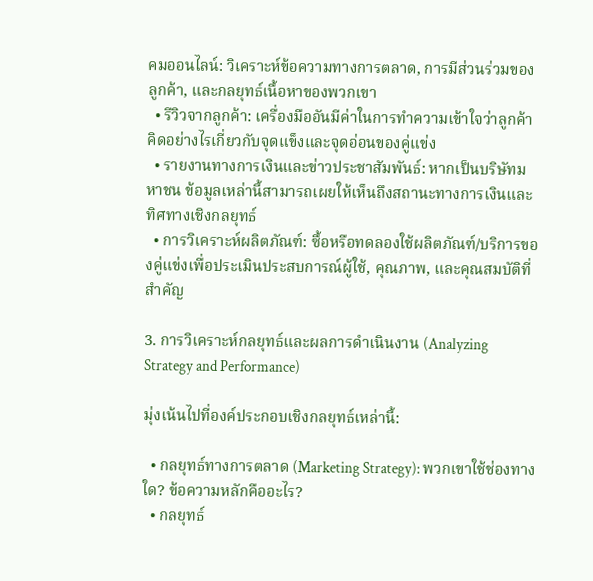คมออนไลน์: วิเคราะห์ข้อความทางการตลาด, การมีส่วนร่วมของลูกค้า, และกลยุทธ์เนื้อหาของพวกเขา
  • รีวิวจากลูกค้า: เครื่องมืออันมีค่าในการทำความเข้าใจว่าลูกค้าคิดอย่างไรเกี่ยวกับจุดแข็งและจุดอ่อนของคู่แข่ง
  • รายงานทางการเงินและข่าวประชาสัมพันธ์: หากเป็นบริษัทมหาชน ข้อมูลเหล่านี้สามารถเผยให้เห็นถึงสถานะทางการเงินและทิศทางเชิงกลยุทธ์
  • การวิเคราะห์ผลิตภัณฑ์: ซื้อหรือทดลองใช้ผลิตภัณฑ์/บริการของคู่แข่งเพื่อประเมินประสบการณ์ผู้ใช้, คุณภาพ, และคุณสมบัติที่สำคัญ

3. การวิเคราะห์กลยุทธ์และผลการดำเนินงาน (Analyzing Strategy and Performance)

มุ่งเน้นไปที่องค์ประกอบเชิงกลยุทธ์เหล่านี้:

  • กลยุทธ์ทางการตลาด (Marketing Strategy): พวกเขาใช้ช่องทางใด? ข้อความหลักคืออะไร?
  • กลยุทธ์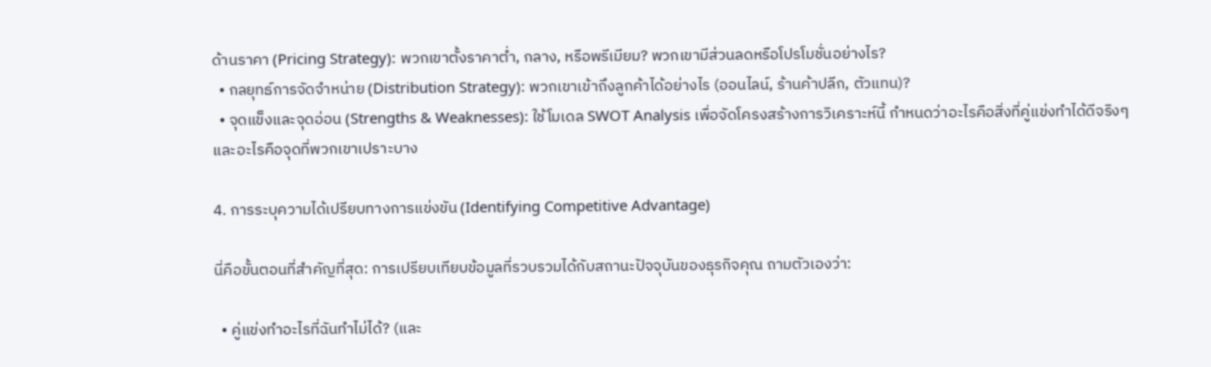ด้านราคา (Pricing Strategy): พวกเขาตั้งราคาต่ำ, กลาง, หรือพรีเมียม? พวกเขามีส่วนลดหรือโปรโมชั่นอย่างไร?
  • กลยุทธ์การจัดจำหน่าย (Distribution Strategy): พวกเขาเข้าถึงลูกค้าได้อย่างไร (ออนไลน์, ร้านค้าปลีก, ตัวแทน)?
  • จุดแข็งและจุดอ่อน (Strengths & Weaknesses): ใช้โมเดล SWOT Analysis เพื่อจัดโครงสร้างการวิเคราะห์นี้ กำหนดว่าอะไรคือสิ่งที่คู่แข่งทำได้ดีจริงๆ และอะไรคือจุดที่พวกเขาเปราะบาง

4. การระบุความได้เปรียบทางการแข่งขัน (Identifying Competitive Advantage)

นี่คือขั้นตอนที่สำคัญที่สุด: การเปรียบเทียบข้อมูลที่รวบรวมได้กับสถานะปัจจุบันของธุรกิจคุณ ถามตัวเองว่า:

  • คู่แข่งทำอะไรที่ฉันทำไม่ได้? (และ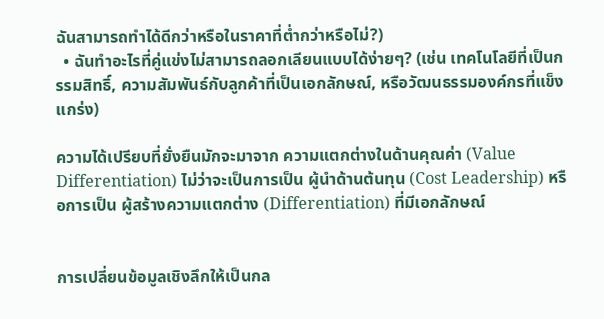ฉันสามารถทำได้ดีกว่าหรือในราคาที่ต่ำกว่าหรือไม่?)
  • ฉันทำอะไรที่คู่แข่งไม่สามารถลอกเลียนแบบได้ง่ายๆ? (เช่น เทคโนโลยีที่เป็นกรรมสิทธิ์, ความสัมพันธ์กับลูกค้าที่เป็นเอกลักษณ์, หรือวัฒนธรรมองค์กรที่แข็งแกร่ง)

ความได้เปรียบที่ยั่งยืนมักจะมาจาก ความแตกต่างในด้านคุณค่า (Value Differentiation) ไม่ว่าจะเป็นการเป็น ผู้นำด้านต้นทุน (Cost Leadership) หรือการเป็น ผู้สร้างความแตกต่าง (Differentiation) ที่มีเอกลักษณ์


การเปลี่ยนข้อมูลเชิงลึกให้เป็นกล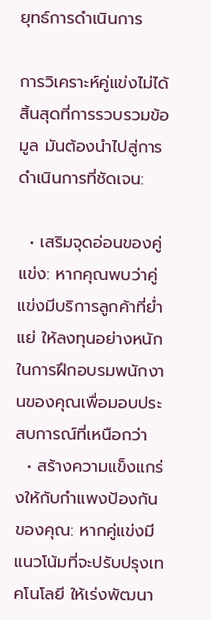ยุทธ์การดำเนินการ

การวิเคราะห์คู่แข่งไม่ได้สิ้นสุดที่การรวบรวมข้อมูล มันต้องนำไปสู่การดำเนินการที่ชัดเจน:

  • เสริมจุดอ่อนของคู่แข่ง: หากคุณพบว่าคู่แข่งมีบริการลูกค้าที่ย่ำแย่ ให้ลงทุนอย่างหนักในการฝึกอบรมพนักงานของคุณเพื่อมอบประสบการณ์ที่เหนือกว่า
  • สร้างความแข็งแกร่งให้กับกำแพงป้องกันของคุณ: หากคู่แข่งมีแนวโน้มที่จะปรับปรุงเทคโนโลยี ให้เร่งพัฒนา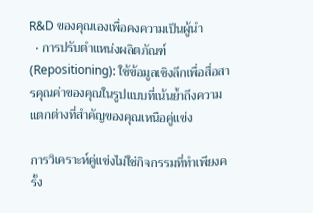R&D ของคุณเองเพื่อคงความเป็นผู้นำ
  • การปรับตำแหน่งผลิตภัณฑ์ (Repositioning): ใช้ข้อมูลเชิงลึกเพื่อสื่อสารคุณค่าของคุณในรูปแบบที่เน้นย้ำถึงความแตกต่างที่สำคัญของคุณเหนือคู่แข่ง

การวิเคราะห์คู่แข่งไม่ใช่กิจกรรมที่ทำเพียงครั้ง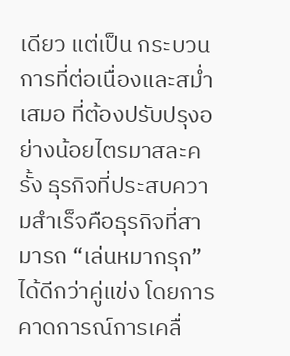เดียว แต่เป็น กระบวนการที่ต่อเนื่องและสม่ำเสมอ ที่ต้องปรับปรุงอย่างน้อยไตรมาสละครั้ง ธุรกิจที่ประสบความสำเร็จคือธุรกิจที่สามารถ “เล่นหมากรุก” ได้ดีกว่าคู่แข่ง โดยการคาดการณ์การเคลื่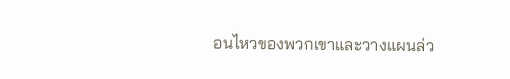อนไหวของพวกเขาและวางแผนล่ว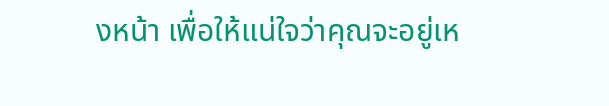งหน้า เพื่อให้แน่ใจว่าคุณจะอยู่เห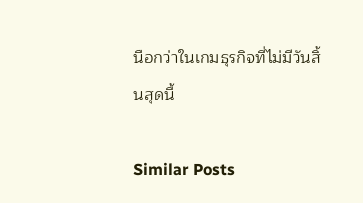นือกว่าในเกมธุรกิจที่ไม่มีวันสิ้นสุดนี้

Similar Posts